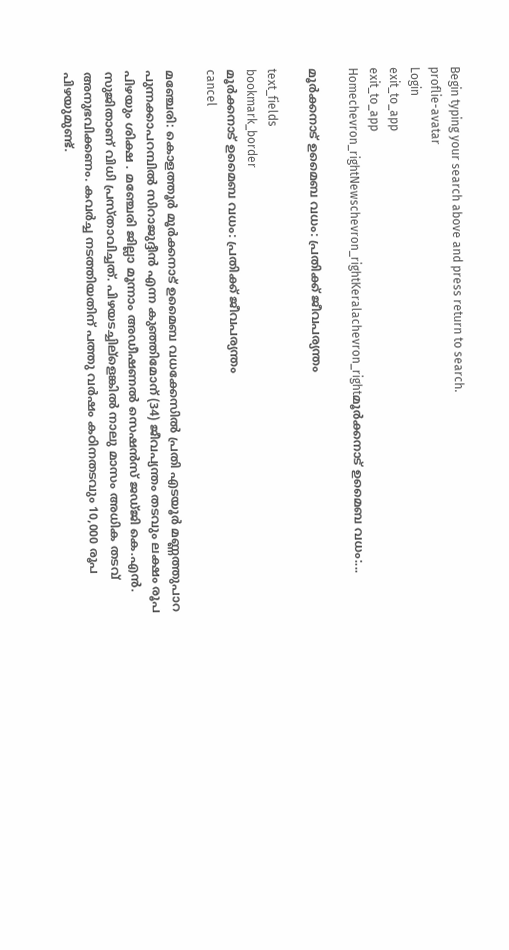Begin typing your search above and press return to search.
proflie-avatar
Login
exit_to_app
exit_to_app
Homechevron_rightNewschevron_rightKeralachevron_rightമൂര്‍ക്കനാട് ഉമൈബ വധം:...

മൂര്‍ക്കനാട് ഉമൈബ വധം: പ്രതിക്ക് ജീവപര്യന്തം

text_fields
bookmark_border
മൂര്‍ക്കനാട് ഉമൈബ വധം: പ്രതിക്ക് ജീവപര്യന്തം
cancel

മഞ്ചേരി: കൊളത്തൂര്‍ മൂര്‍ക്കനാട് ഉമൈബ വധക്കേസില്‍ പ്രതി എടയൂര്‍ മണ്ണത്തുപാറ പുന്നക്കാപറമ്പില്‍ സിറാജുദ്ദീന്‍ എന്ന കുഞ്ഞിമോന് (34) ജീവപ്യന്തം തടവും ലക്ഷം രൂപ പിഴയും ശിക്ഷ . മഞ്ചേരി ജില്ലാ മൂന്നാം അഡീഷണല്‍ സെഷന്‍സ് ജഡ്ജി കെ.എന്‍. സുജിതാണ് വിധി പ്രസ്താവിച്ചത്. പിഴയടച്ചില്ളെങ്കില്‍ നാലു മാസം അധിക തടവ് അനുഭവിക്കണം. കവര്‍ച്ച നടത്തിയതിന് പത്തു വര്‍ഷം കഠിനതടവും 10,000 രൂപ പിഴയുമുണ്ട്.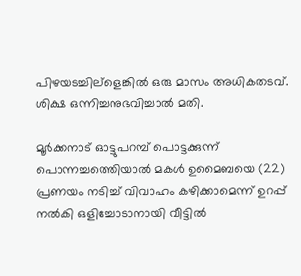പിഴയടച്ചില്ളെങ്കില്‍ ഒരു മാസം അധികതടവ്. ശിക്ഷ ഒന്നിച്ചനുഭവിച്ചാല്‍ മതി.

മൂര്‍ക്കനാട് ഓട്ടുപറമ്പ് പൊട്ടക്കുന്ന് പൊന്നച്ചത്തെിയാല്‍ മകള്‍ ഉമൈബയെ (22) പ്രണയം നടിച്ച് വിവാഹം കഴിക്കാമെന്ന് ഉറപ്പ് നല്‍കി ഒളിച്ചോടാനായി വീട്ടില്‍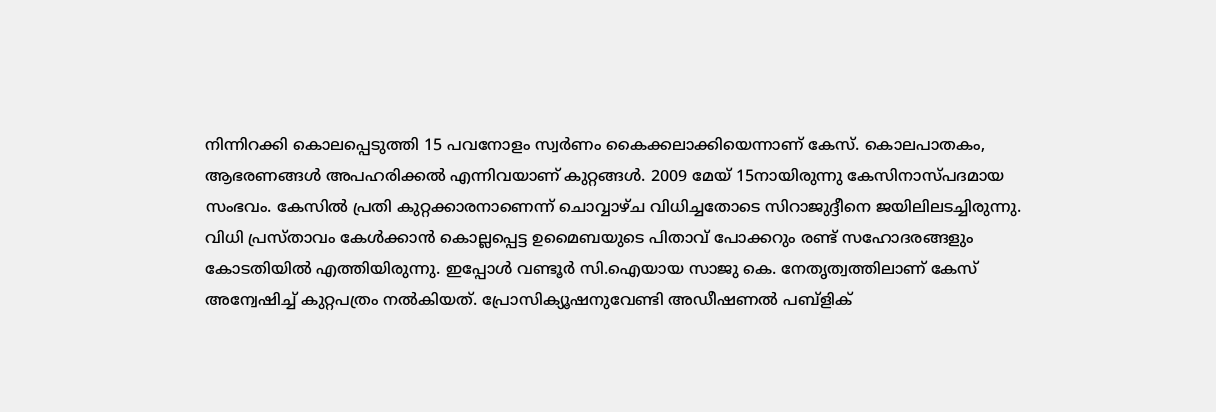നിന്നിറക്കി കൊലപ്പെടുത്തി 15 പവനോളം സ്വര്‍ണം കൈക്കലാക്കിയെന്നാണ് കേസ്. കൊലപാതകം, ആഭരണങ്ങള്‍ അപഹരിക്കല്‍ എന്നിവയാണ് കുറ്റങ്ങള്‍. 2009 മേയ് 15നായിരുന്നു കേസിനാസ്പദമായ സംഭവം. കേസില്‍ പ്രതി കുറ്റക്കാരനാണെന്ന് ചൊവ്വാഴ്ച വിധിച്ചതോടെ സിറാജുദ്ദീനെ ജയിലിലടച്ചിരുന്നു. വിധി പ്രസ്താവം കേള്‍ക്കാന്‍ കൊല്ലപ്പെട്ട ഉമൈബയുടെ പിതാവ് പോക്കറും രണ്ട് സഹോദരങ്ങളും കോടതിയില്‍ എത്തിയിരുന്നു. ഇപ്പോള്‍ വണ്ടൂര്‍ സി.ഐയായ സാജു കെ. നേതൃത്വത്തിലാണ് കേസ് അന്വേഷിച്ച് കുറ്റപത്രം നല്‍കിയത്. പ്രോസിക്യൂഷനുവേണ്ടി അഡീഷണല്‍ പബ്ളിക്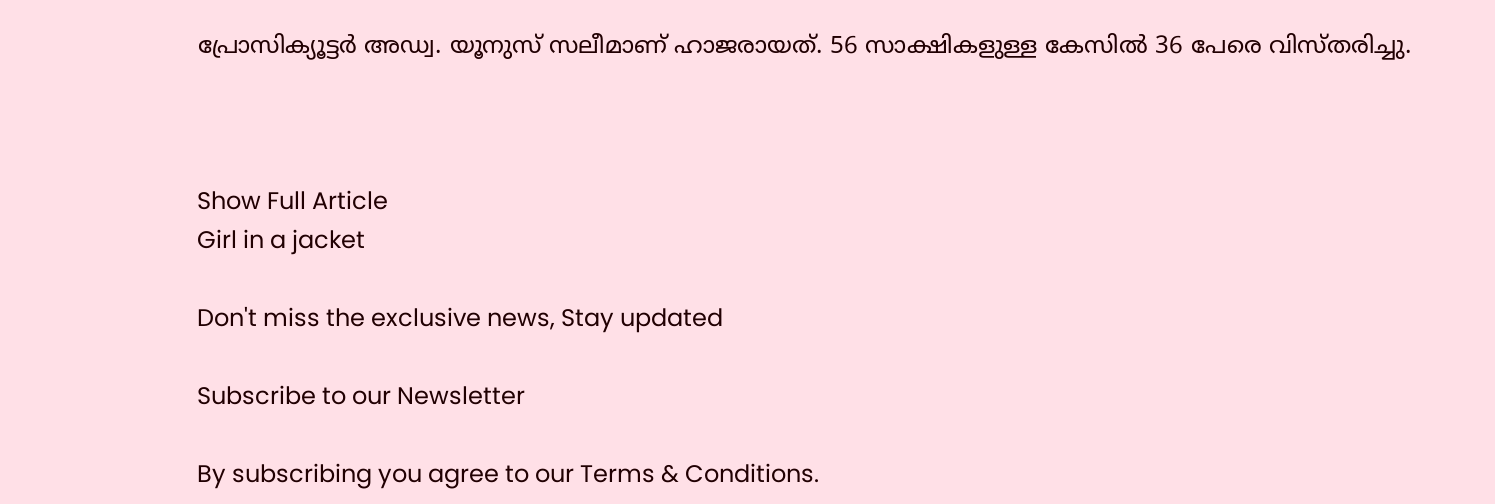പ്രോസിക്യൂട്ടര്‍ അഡ്വ. യൂനുസ് സലീമാണ് ഹാജരായത്. 56 സാക്ഷികളുള്ള കേസില്‍ 36 പേരെ വിസ്തരിച്ചു.



Show Full Article
Girl in a jacket

Don't miss the exclusive news, Stay updated

Subscribe to our Newsletter

By subscribing you agree to our Terms & Conditions.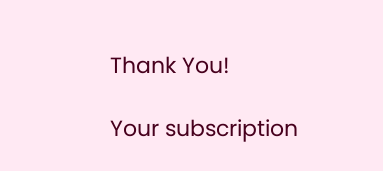Thank You!

Your subscription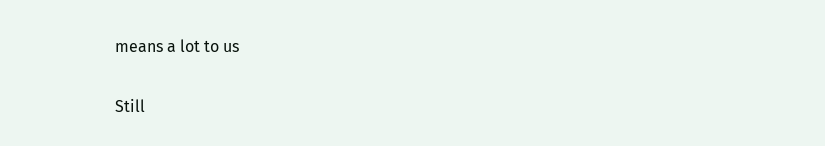means a lot to us

Still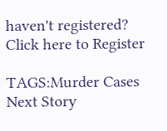haven't registered? Click here to Register

TAGS:Murder Cases
Next Story